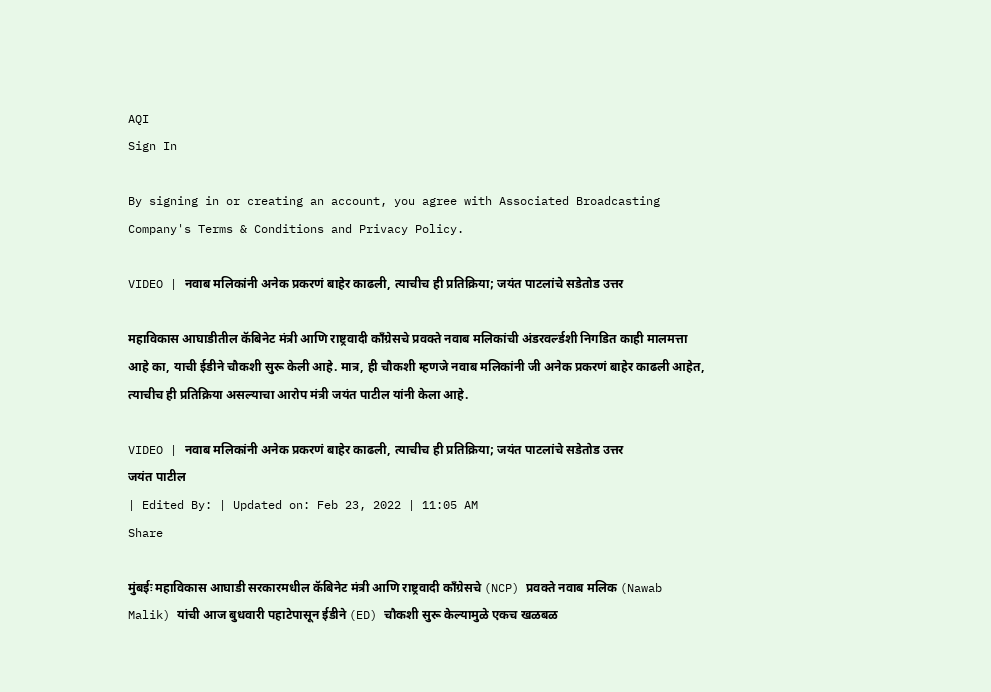AQI
Sign In

By signing in or creating an account, you agree with Associated Broadcasting Company's Terms & Conditions and Privacy Policy.

VIDEO | नवाब मलिकांनी अनेक प्रकरणं बाहेर काढली, त्याचीच ही प्रतिक्रिया; जयंत पाटलांचे सडेतोड उत्तर

महाविकास आघाडीतील कॅबिनेट मंत्री आणि राष्ट्रवादी काँग्रेसचे प्रवक्ते नवाब मलिकांची अंडरवर्ल्डशी निगडित काही मालमत्ता आहे का, याची ईडीने चौकशी सुरू केली आहे. मात्र, ही चौकशी म्हणजे नवाब मलिकांनी जी अनेक प्रकरणं बाहेर काढली आहेत, त्याचीच ही प्रतिक्रिया असल्याचा आरोप मंत्री जयंत पाटील यांनी केला आहे.

VIDEO | नवाब मलिकांनी अनेक प्रकरणं बाहेर काढली, त्याचीच ही प्रतिक्रिया; जयंत पाटलांचे सडेतोड उत्तर
जयंत पाटील
| Edited By: | Updated on: Feb 23, 2022 | 11:05 AM
Share

मुंबईः महाविकास आघाडी सरकारमधील कॅबिनेट मंत्री आणि राष्ट्रवादी काँग्रेसचे (NCP) प्रवक्ते नवाब मलिक (Nawab Malik) यांची आज बुधवारी पहाटेपासून ईडीने (ED) चौकशी सुरू केल्यामुळे एकच खळबळ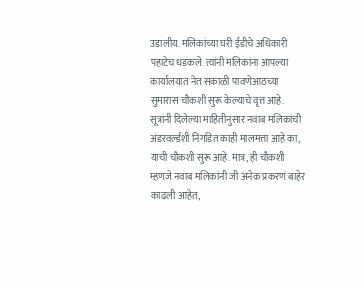उडालीय. मलिकांच्या घरी ईडीचे अधिकारी पहाटेच धडकले. त्यांनी मलिकांना आपल्या कार्यालयात नेत सकाळी पावणेआठच्या सुमारास चौकशी सुरू केल्याचे वृत्त आहे. सूत्रांनी दिलेल्या माहितीनुसार नवाब मलिकांची अंडरवर्ल्डशी निगडित काही मालमत्ता आहे का, याची चौकशी सुरू आहे. मात्र, ही चौकशी म्हणजे नवाब मलिकांनी जी अनेक प्रकरणं बाहेर काढली आहेत,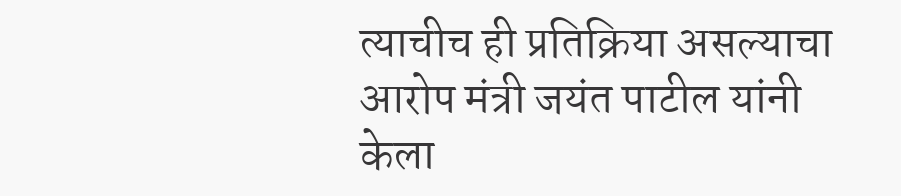त्याचीच ही प्रतिक्रिया असल्याचा आरोप मंत्री जयंत पाटील यांनी केला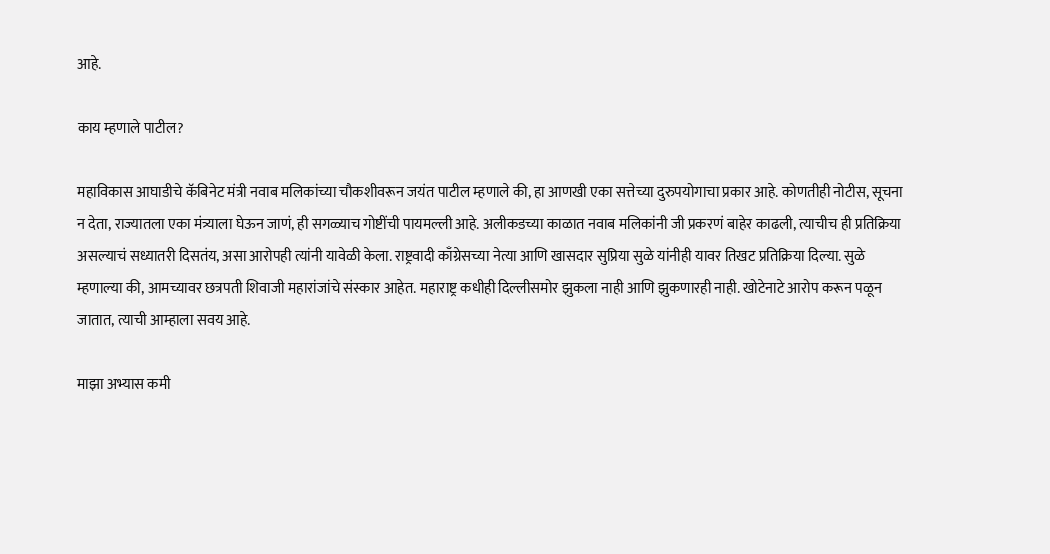आहे.

काय म्हणाले पाटील?

महाविकास आघाडीचे कॅबिनेट मंत्री नवाब मलिकांच्या चौकशीवरून जयंत पाटील म्हणाले की, हा आणखी एका सत्तेच्या दुरुपयोगाचा प्रकार आहे. कोणतीही नोटीस, सूचना न देता, राज्यातला एका मंत्र्याला घेऊन जाणं, ही सगळ्याच गोष्टींची पायमल्ली आहे. अलीकडच्या काळात नवाब मलिकांनी जी प्रकरणं बाहेर काढली, त्याचीच ही प्रतिक्रिया असल्याचं सध्यातरी दिसतंय, असा आरोपही त्यांनी यावेळी केला. राष्ट्रवादी काँग्रेसच्या नेत्या आणि खासदार सुप्रिया सुळे यांनीही यावर तिखट प्रतिक्रिया दिल्या. सुळे म्हणाल्या की, आमच्यावर छत्रपती शिवाजी महारांजांचे संस्कार आहेत. महाराष्ट्र कधीही दिल्लीसमोर झुकला नाही आणि झुकणारही नाही. खोटेनाटे आरोप करून पळून जातात, त्याची आम्हाला सवय आहे.

माझा अभ्यास कमी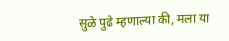सुळे पुढे म्हणाल्या की, मला या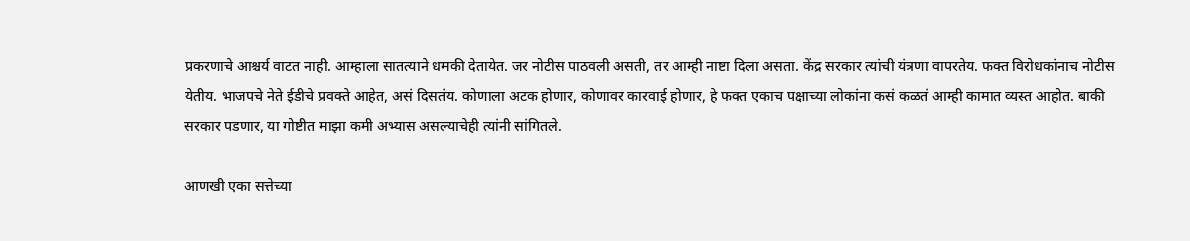प्रकरणाचे आश्चर्य वाटत नाही. आम्हाला सातत्याने धमकी देतायेत. जर नोटीस पाठवली असती, तर आम्ही नाष्टा दिला असता. केंद्र सरकार त्यांची यंत्रणा वापरतेय. फक्त विरोधकांनाच नोटीस येतीय. भाजपचे नेते ईडीचे प्रवक्ते आहेत, असं दिसतंय. कोणाला अटक होणार, कोणावर कारवाई होणार, हे फक्त एकाच पक्षाच्या लोकांना कसं कळतं आम्ही कामात व्यस्त आहोत. बाकी सरकार पडणार, या गोष्टीत माझा कमी अभ्यास असल्याचेही त्यांनी सांगितले.

आणखी एका सत्तेच्या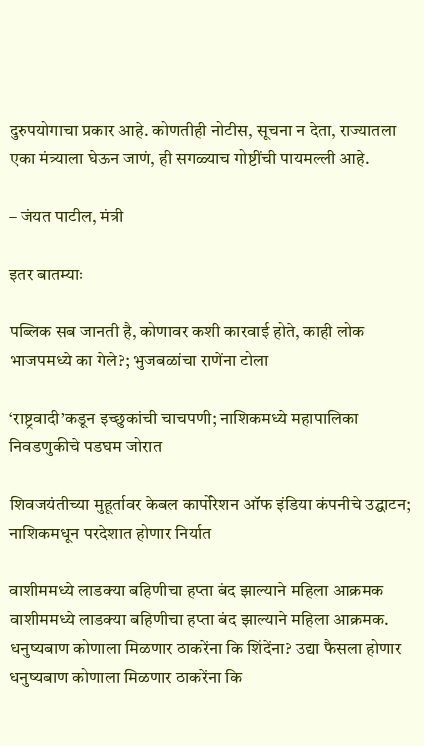दुरुपयोगाचा प्रकार आहे. कोणतीही नोटीस, सूचना न देता, राज्यातला एका मंत्र्याला घेऊन जाणं, ही सगळ्याच गोष्टींची पायमल्ली आहे.

– जंयत पाटील, मंत्री

इतर बातम्याः

पब्लिक सब जानती है, कोणावर कशी कारवाई होते, काही लोक भाजपमध्ये का गेले?; भुजबळांचा राणेंना टोला

‘राष्ट्रवादी’कडून इच्छुकांची चाचपणी; नाशिकमध्ये महापालिका निवडणुकीचे पडघम जोरात

शिवजयंतीच्या मुहूर्तावर केबल कार्पोरेशन ऑफ इंडिया कंपनीचे उद्घाटन; नाशिकमधून परदेशात होणार निर्यात

वाशीममध्ये लाडक्या बहिणीचा हप्ता बंद झाल्याने महिला आक्रमक
वाशीममध्ये लाडक्या बहिणीचा हप्ता बंद झाल्याने महिला आक्रमक.
धनुष्यबाण कोणाला मिळणार ठाकरेंना कि शिंदेंना? उद्या फैसला होणार
धनुष्यबाण कोणाला मिळणार ठाकरेंना कि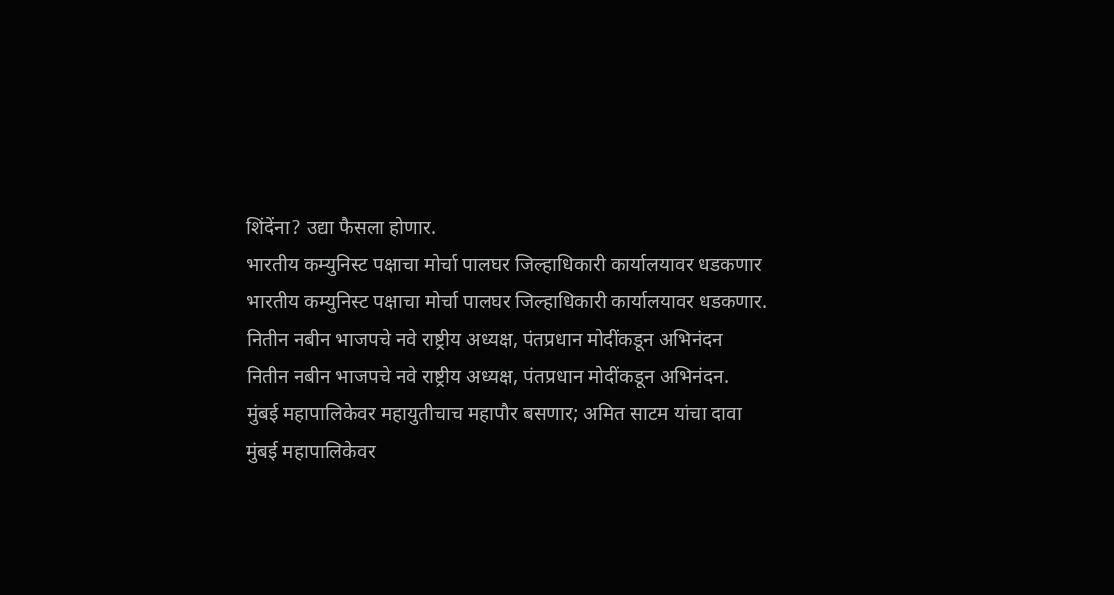शिंदेंना? उद्या फैसला होणार.
भारतीय कम्युनिस्ट पक्षाचा मोर्चा पालघर जिल्हाधिकारी कार्यालयावर धडकणार
भारतीय कम्युनिस्ट पक्षाचा मोर्चा पालघर जिल्हाधिकारी कार्यालयावर धडकणार.
नितीन नबीन भाजपचे नवे राष्ट्रीय अध्यक्ष, पंतप्रधान मोदींकडून अभिनंदन
नितीन नबीन भाजपचे नवे राष्ट्रीय अध्यक्ष, पंतप्रधान मोदींकडून अभिनंदन.
मुंबई महापालिकेवर महायुतीचाच महापौर बसणार; अमित साटम यांचा दावा
मुंबई महापालिकेवर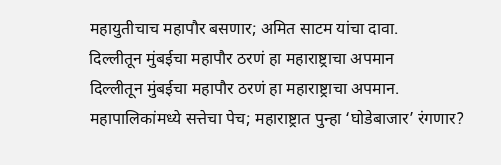महायुतीचाच महापौर बसणार; अमित साटम यांचा दावा.
दिल्लीतून मुंबईचा महापौर ठरणं हा महाराष्ट्राचा अपमान
दिल्लीतून मुंबईचा महापौर ठरणं हा महाराष्ट्राचा अपमान.
महापालिकांमध्ये सत्तेचा पेच; महाराष्ट्रात पुन्हा ‘घोडेबाजार’ रंगणार?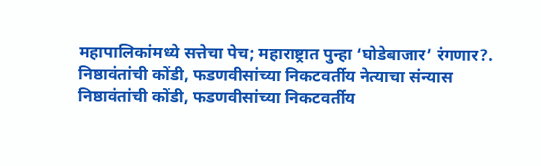महापालिकांमध्ये सत्तेचा पेच; महाराष्ट्रात पुन्हा ‘घोडेबाजार’ रंगणार?.
निष्ठावंतांची कोंडी, फडणवीसांच्या निकटवर्तीय नेत्याचा संन्यास
निष्ठावंतांची कोंडी, फडणवीसांच्या निकटवर्तीय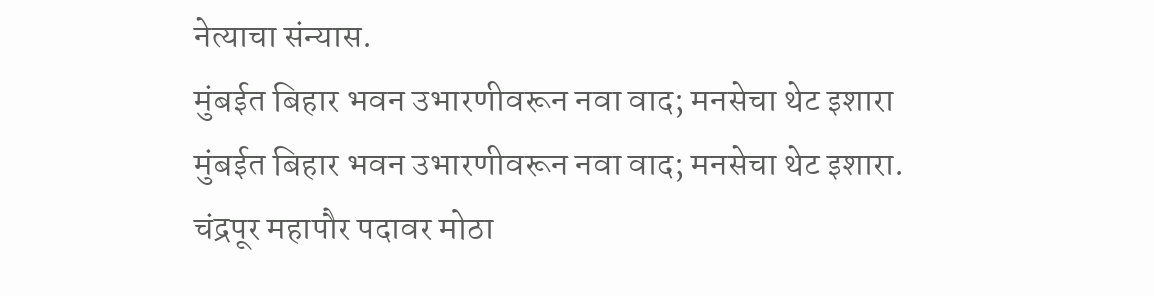नेत्याचा संन्यास.
मुंबईत बिहार भवन उभारणीवरून नवा वाद; मनसेचा थेट इशारा
मुंबईत बिहार भवन उभारणीवरून नवा वाद; मनसेचा थेट इशारा.
चंद्रपूर महापौर पदावर मोठा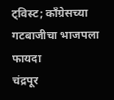ट्विस्ट; काँग्रेसच्या गटबाजीचा भाजपला फायदा
चंद्रपूर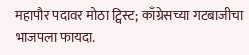महापौर पदावर मोठा ट्विस्ट; काँग्रेसच्या गटबाजीचा भाजपला फायदा.